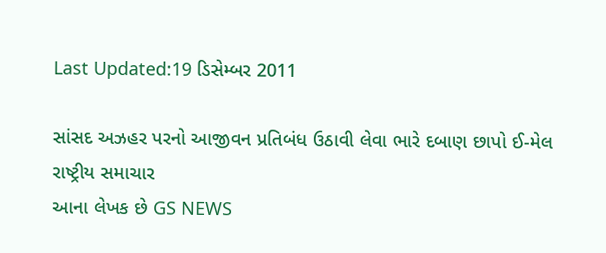Last Updated:19 ડિસેમ્બર 2011

સાંસદ અઝહર પરનો આજીવન પ્રતિબંધ ઉઠાવી લેવા ભારે દબાણ છાપો ઈ-મેલ
રાષ્ટ્રીય સમાચાર
આના લેખક છે GS NEWS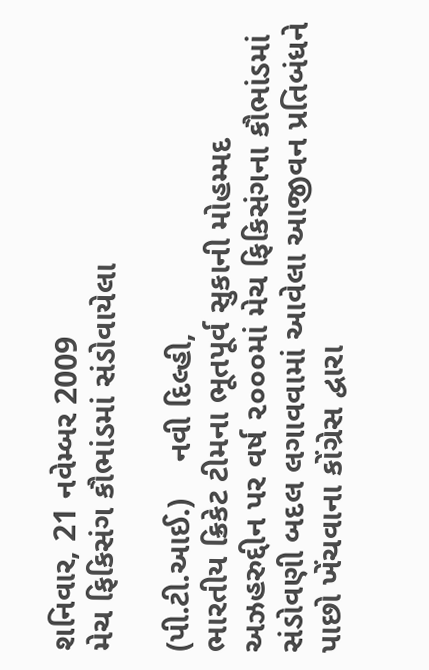શનિવાર, 21 નવેમ્બર 2009
મેચ ફિકિસંગ કૌભાંડમાં સંડોવાયેલા

(પી.ટી.આઈ.)    નવી દિલ્હી,
ભારતીય ક્રિકેટ ટીમના ભૂતપૂર્વ સુકાની મોહમ્મદ અઝહરુદ્દીન પર વર્ષ ૨૦૦૦માં મેચ ફિકિસંગના કૌભાંડમાં સંડોવણી બદલ લગાવવામાં આવેલા આજીવન પ્રતિબંધને પાછો ખેંચવાના કોંગ્રેસ દ્વારા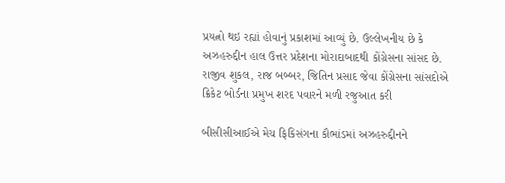પ્રયત્નો થઇ રહ્યાં હોવાનું પ્રકાશમાં આવ્યું છે. ઉલ્લેખનીય છે કે અઝહરુદ્દીન હાલ ઉત્તર પ્રદેશના મોરાદાબાદથી કોંગ્રેસના સાંસદ છે.
રાજીવ શુકલ, રાજ બબ્બર, જિતિન પ્રસાદ જેવા કોંગ્રેસના સાંસદોએ ક્રિકેટ બોર્ડના પ્રમુખ શરદ પવારને મળી રજુઆત કરી

બીસીસીઆઈએ મેચ ફિકિસંગના કૌભાંડમાં અઝહરુદ્દીનને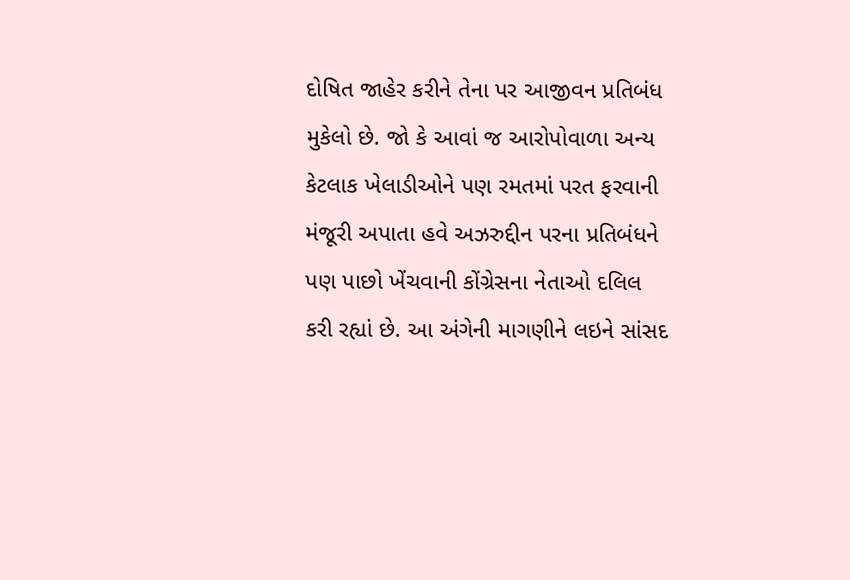દોષિત જાહેર કરીને તેના પર આજીવન પ્રતિબંધ મુકેલો છે. જો કે આવાં જ આરોપોવાળા અન્ય કેટલાક ખેલાડીઓને પણ રમતમાં પરત ફરવાની મંજૂરી અપાતા હવે અઝરુદ્દીન પરના પ્રતિબંધને પણ પાછો ખેંચવાની કોંગ્રેસના નેતાઓ દલિલ કરી રહ્યાં છે. આ અંગેની માગણીને લઇને સાંસદ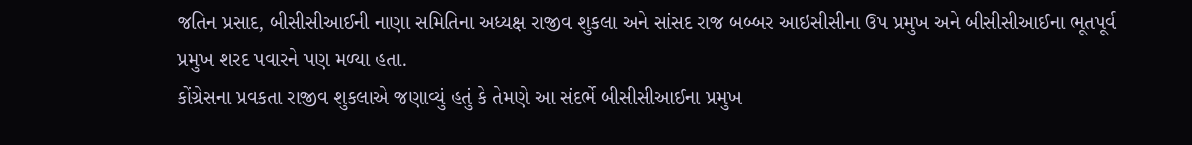જતિન પ્રસાદ, બીસીસીઆઈની નાણા સમિતિના અધ્યક્ષ રાજીવ શુકલા અને સાંસદ રાજ બબ્બર આઇસીસીના ઉપ પ્રમુખ અને બીસીસીઆઈના ભૂતપૂર્વ પ્રમુખ શરદ પવારને પણ મળ્યા હતા.
કોંગ્રેસના પ્રવકતા રાજીવ શુકલાએ જણાવ્યું હતું કે તેમણે આ સંદર્ભે બીસીસીઆઈના પ્રમુખ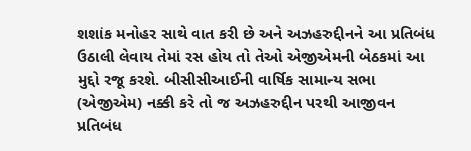શશાંક મનોહર સાથે વાત કરી છે અને અઝહરુદ્દીનને આ પ્રતિબંધ ઉઠાલી લેવાય તેમાં રસ હોય તો તેઓ એજીએમની બેઠકમાં આ મુદ્દો રજૂ કરશે. બીસીસીઆઈની વાર્ષિક સામાન્ય સભા (એજીએમ) નક્કી કરે તો જ અઝહરુદ્દીન પરથી આજીવન પ્રતિબંધ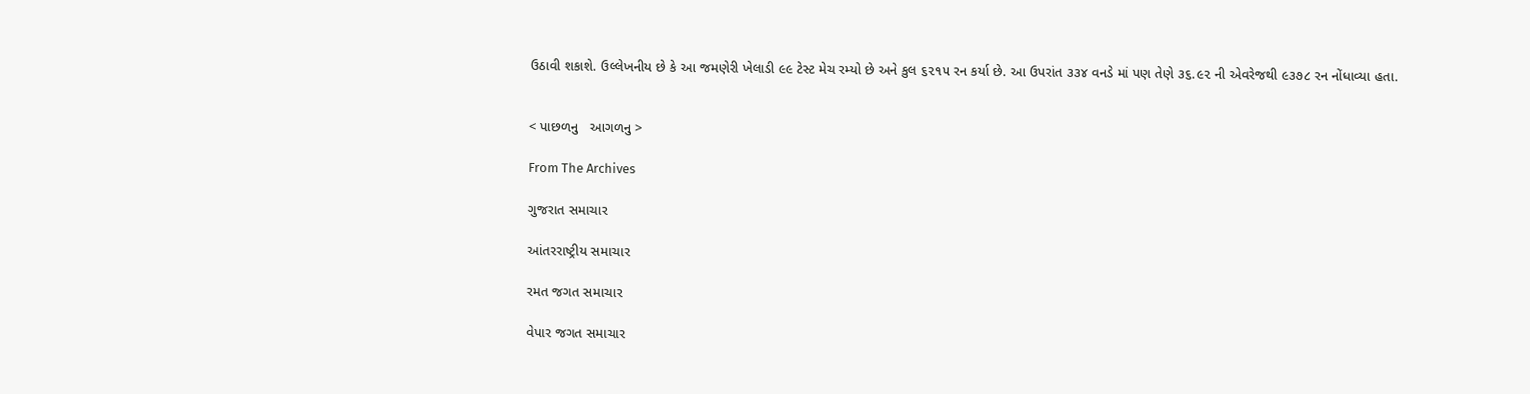ઉઠાવી શકાશે. ઉલ્લેખનીય છે કે આ જમણેરી ખેલાડી ૯૯ ટેસ્ટ મેચ રમ્યો છે અને કુલ ૬૨૧૫ રન કર્યા છે. આ ઉપરાંત ૩૩૪ વનડે માં પણ તેણે ૩૬.૯૨ ની એવરેજથી ૯૩૭૮ રન નોંધાવ્યા હતા.


< પાછળનુ   આગળનુ >

From The Archives

ગુજરાત સમાચાર

આંતરરાષ્ટ્રીય સમાચાર

રમત જગત સમાચાર

વેપાર જગત સમાચાર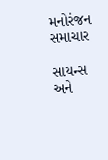મનોરંજન સમાચાર

સાયન્સ અને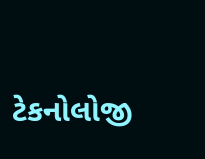ટેકનોલોજી